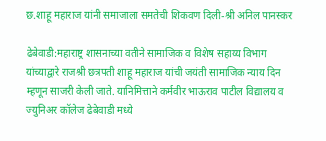छ.शाहू महाराज यांनी समाजाला समतेची शिकवण दिली-श्री अनिल पानस्कर

ढेबेवाडी:महाराष्ट्र शासनाच्या वतीने सामाजिक व विशेष सहाय्य विभाग यांच्याद्वारे राजश्री छत्रपती शाहू महाराज यांची जयंती सामाजिक न्याय दिन म्हणून साजरी केली जाते. यानिमित्ताने कर्मवीर भाऊराव पाटील विद्यालय व ज्युनिअर कॉलेज ढेबेवाडी मध्ये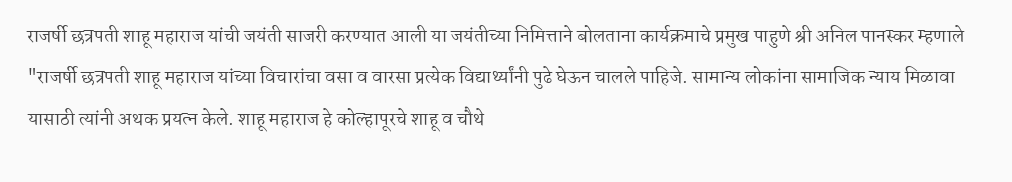राजर्षी छत्रपती शाहू महाराज यांची जयंती साजरी करण्यात आली या जयंतीच्या निमित्ताने बोलताना कार्यक्रमाचे प्रमुख पाहुणे श्री अनिल पानस्कर म्हणाले "राजर्षी छत्रपती शाहू महाराज यांच्या विचारांचा वसा व वारसा प्रत्येक विद्यार्थ्यांनी पुढे घेऊन चालले पाहिजे. सामान्य लोकांना सामाजिक न्याय मिळावा यासाठी त्यांनी अथक प्रयत्न केले. शाहू महाराज हे कोल्हापूरचे शाहू व चौथे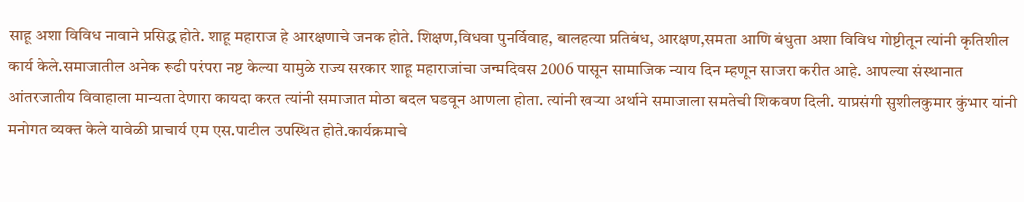साहू अशा विविध नावाने प्रसिद्ध होते. शाहू महाराज हे आरक्षणाचे जनक होते. शिक्षण,विधवा पुनर्विवाह, बालहत्या प्रतिबंध, आरक्षण,समता आणि बंधुता अशा विविध गोष्टीतून त्यांनी कृतिशील कार्य केले.समाजातील अनेक रूढी परंपरा नष्ट केल्या यामुळे राज्य सरकार शाहू महाराजांचा जन्मदिवस 2006 पासून सामाजिक न्याय दिन म्हणून साजरा करीत आहे. आपल्या संस्थानात आंतरजातीय विवाहाला मान्यता देणारा कायदा करत त्यांनी समाजात मोठा बदल घडवून आणला होता. त्यांनी खऱ्या अर्थाने समाजाला समतेची शिकवण दिली. याप्रसंगी सुशीलकुमार कुंभार यांनी मनोगत व्यक्त केले यावेळी प्राचार्य एम एस.पाटील उपस्थित होते.कार्यक्रमाचे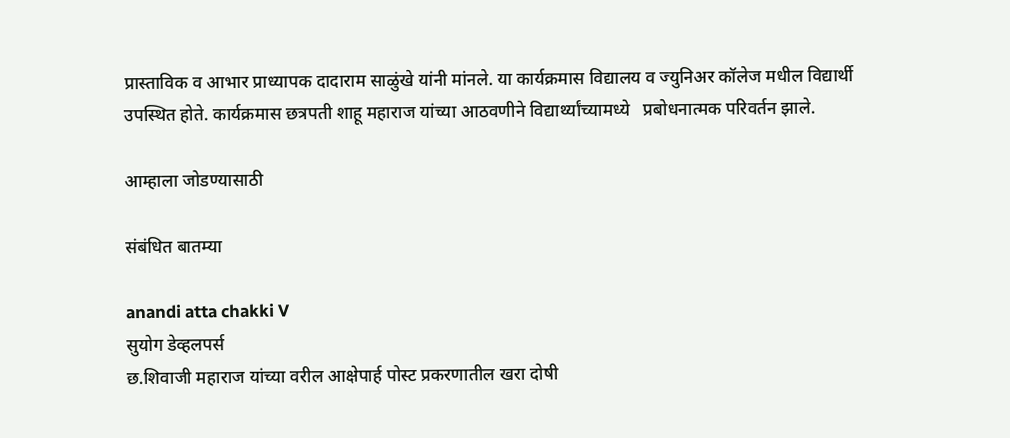प्रास्ताविक व आभार प्राध्यापक दादाराम साळुंखे यांनी मांनले. या कार्यक्रमास विद्यालय व ज्युनिअर कॉलेज मधील विद्यार्थी उपस्थित होते. कार्यक्रमास छत्रपती शाहू महाराज यांच्या आठवणीने विद्यार्थ्यांच्यामध्ये   प्रबोधनात्मक परिवर्तन झाले.

आम्हाला जोडण्यासाठी

संबंधित बातम्या

anandi atta chakki V
सुयोग डेव्हलपर्स
छ.शिवाजी महाराज यांच्या वरील आक्षेपार्ह पोस्ट प्रकरणातील खरा दोषी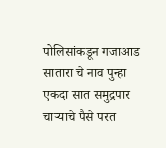पोलिसांकडून गजाआड
सातारा चे नाव पुन्हा एकदा सात समुद्रपार
चाऱ्याचे पैसे परत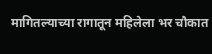मागितल्याच्या रागातून महिलेला भर चौकात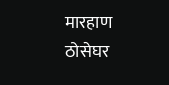मारहाण
ठोसेघर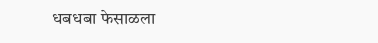धबधबा फेसाळला